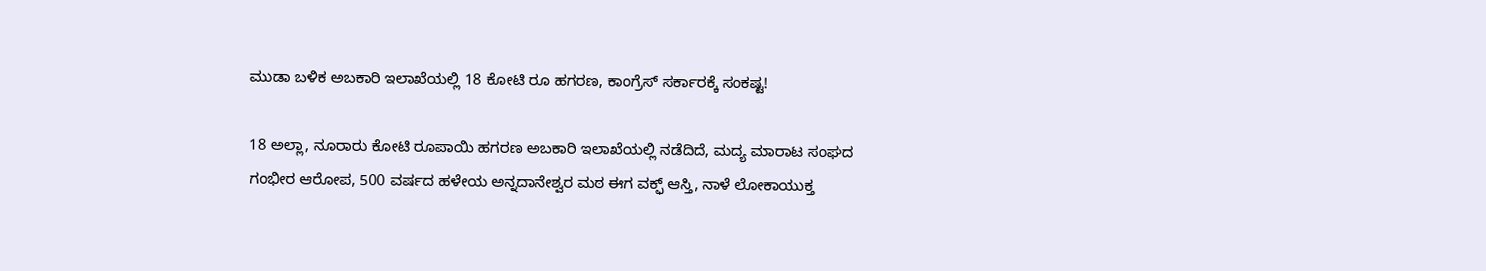ಮುಡಾ ಬಳಿಕ ಅಬಕಾರಿ ಇಲಾಖೆಯಲ್ಲಿ 18 ಕೋಟಿ ರೂ ಹಗರಣ, ಕಾಂಗ್ರೆಸ್ ಸರ್ಕಾರಕ್ಕೆ ಸಂಕಷ್ಟ!

18 ಅಲ್ಲಾ, ನೂರಾರು ಕೋಟಿ ರೂಪಾಯಿ ಹಗರಣ ಅಬಕಾರಿ ಇಲಾಖೆಯಲ್ಲಿ ನಡೆದಿದೆ, ಮದ್ಯ ಮಾರಾಟ ಸಂಘದ ಗಂಭೀರ ಆರೋಪ, 500 ವರ್ಷದ ಹಳೇಯ ಅನ್ನದಾನೇಶ್ವರ ಮಠ ಈಗ ವಕ್ಫ್ ಆಸ್ತಿ, ನಾಳೆ ಲೋಕಾಯುಕ್ತ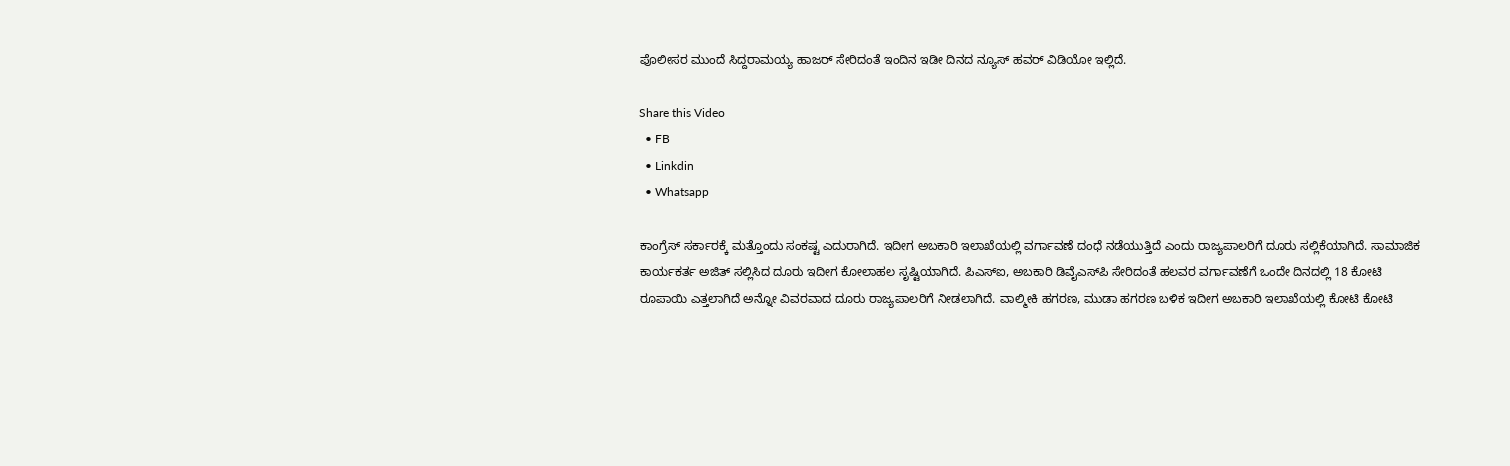ಪೊಲೀಸರ ಮುಂದೆ ಸಿದ್ದರಾಮಯ್ಯ ಹಾಜರ್ ಸೇರಿದಂತೆ ಇಂದಿನ ಇಡೀ ದಿನದ ನ್ಯೂಸ್ ಹವರ್ ವಿಡಿಯೋ ಇಲ್ಲಿದೆ.

Share this Video
  • FB
  • Linkdin
  • Whatsapp

ಕಾಂಗ್ರೆಸ್ ಸರ್ಕಾರಕ್ಕೆ ಮತ್ತೊಂದು ಸಂಕಷ್ಟ ಎದುರಾಗಿದೆ. ಇದೀಗ ಅಬಕಾರಿ ಇಲಾಖೆಯಲ್ಲಿ ವರ್ಗಾವಣೆ ದಂಧೆ ನಡೆಯುತ್ತಿದೆ ಎಂದು ರಾಜ್ಯಪಾಲರಿಗೆ ದೂರು ಸಲ್ಲಿಕೆಯಾಗಿದೆ. ಸಾಮಾಜಿಕ ಕಾರ್ಯಕರ್ತ ಅಜಿತ್ ಸಲ್ಲಿಸಿದ ದೂರು ಇದೀಗ ಕೋಲಾಹಲ ಸೃಷ್ಟಿಯಾಗಿದೆ. ಪಿಎಸ್ಐ, ಅಬಕಾರಿ ಡಿವೈಎಸ್‌ಪಿ ಸೇರಿದಂತೆ ಹಲವರ ವರ್ಗಾವಣೆಗೆ ಒಂದೇ ದಿನದಲ್ಲಿ 18 ಕೋಟಿ ರೂಪಾಯಿ ಎತ್ತಲಾಗಿದೆ ಅನ್ನೋ ವಿವರವಾದ ದೂರು ರಾಜ್ಯಪಾಲರಿಗೆ ನೀಡಲಾಗಿದೆ. ವಾಲ್ಮೀಕಿ ಹಗರಣ, ಮುಡಾ ಹಗರಣ ಬಳಿಕ ಇದೀಗ ಅಬಕಾರಿ ಇಲಾಖೆಯಲ್ಲಿ ಕೋಟಿ ಕೋಟಿ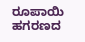ರೂಪಾಯಿ ಹಗರಣದ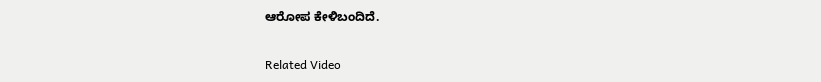ಆರೋಪ ಕೇಳಿಬಂದಿದೆ.

Related Video